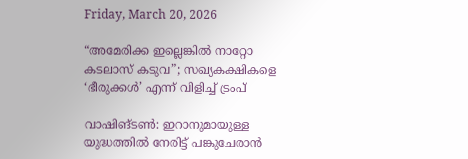Friday, March 20, 2026

“അമേരിക്ക ഇല്ലെങ്കിൽ നാറ്റോ കടലാസ് കടുവ”; സഖ്യകക്ഷികളെ ‘ഭീരുക്കൾ’ എന്ന് വിളിച്ച് ട്രംപ്

വാഷിങ്ടൺ: ഇറാനുമായുള്ള യുദ്ധത്തിൽ നേരിട്ട് പങ്കുചേരാൻ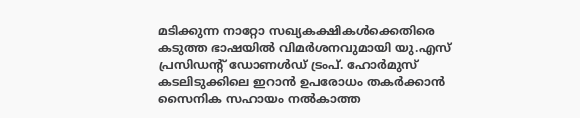മടിക്കുന്ന നാറ്റോ സഖ്യകക്ഷികൾക്കെതിരെ കടുത്ത ഭാഷയിൽ വിമർശനവുമായി യു.എസ്‌ പ്രസിഡന്റ് ഡോണൾഡ് ട്രംപ്. ഹോർമുസ് കടലിടുക്കിലെ ഇറാൻ ഉപരോധം തകർക്കാൻ സൈനിക സഹായം നൽകാത്ത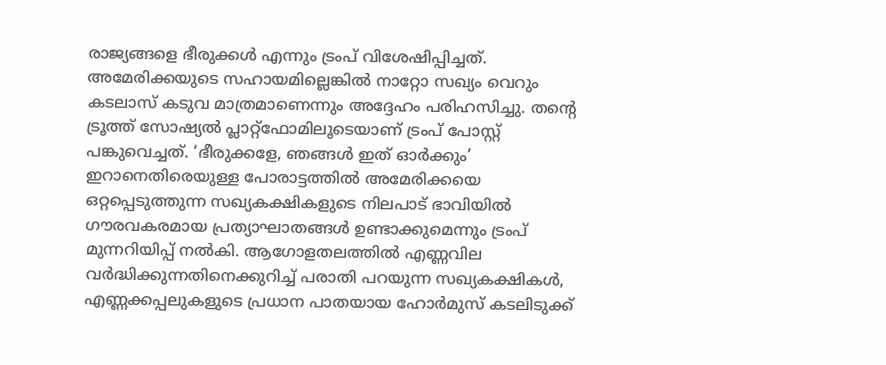രാജ്യങ്ങളെ ഭീരുക്കൾ എന്നും ട്രംപ് വിശേഷിപ്പിച്ചത്. അമേരിക്കയുടെ സഹായമില്ലെങ്കിൽ നാറ്റോ സഖ്യം വെറും കടലാസ് കടുവ മാത്രമാണെന്നും അദ്ദേഹം പരിഹസിച്ചു. തന്റെ ട്രൂത്ത് സോഷ്യൽ പ്ലാറ്റ്‌ഫോമിലൂടെയാണ് ട്രംപ് പോസ്റ്റ് പങ്കുവെച്ചത്. ‘ഭീരുക്കളേ, ഞങ്ങൾ ഇത് ഓർക്കും’ ഇറാനെതിരെയുള്ള പോരാട്ടത്തിൽ അമേരിക്കയെ ഒറ്റപ്പെടുത്തുന്ന സഖ്യകക്ഷികളുടെ നിലപാട് ഭാവിയിൽ ഗൗരവകരമായ പ്രത്യാഘാതങ്ങൾ ഉണ്ടാക്കുമെന്നും ട്രംപ് മുന്നറിയിപ്പ് നൽകി. ആഗോളതലത്തിൽ എണ്ണവില വർദ്ധിക്കുന്നതിനെക്കുറിച്ച് പരാതി പറയുന്ന സഖ്യകക്ഷികൾ, എണ്ണക്കപ്പലുകളുടെ പ്രധാന പാതയായ ഹോർമുസ് കടലിടുക്ക്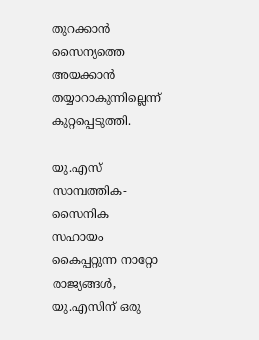തുറക്കാൻ സൈന്യത്തെ അയക്കാൻ തയ്യാറാകുന്നില്ലെന്ന് കുറ്റപ്പെടുത്തി.

യു.എസ്‌ സാമ്പത്തിക-സൈനിക സഹായം കൈപ്പറ്റുന്ന നാറ്റോ രാജ്യങ്ങൾ, യു.എസിന്‌ ഒരു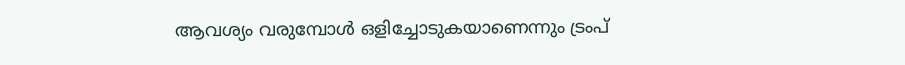ആവശ്യം വരുമ്പോൾ ഒളിച്ചോടുകയാണെന്നും ട്രംപ്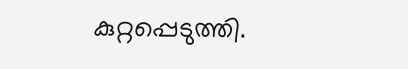കുറ്റപ്പെടുത്തി.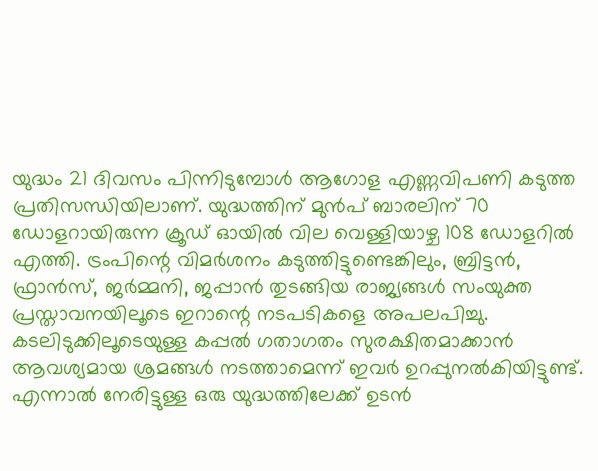യുദ്ധം 21 ദിവസം പിന്നിടുമ്പോൾ ആഗോള എണ്ണവിപണി കടുത്ത പ്രതിസന്ധിയിലാണ്. യുദ്ധത്തിന് മുൻപ് ബാരലിന് 70 ഡോളറായിരുന്ന ക്രൂഡ് ഓയിൽ വില വെള്ളിയാഴ്ച 108 ഡോളറിൽ എത്തി. ട്രംപിന്റെ വിമർശനം കടുത്തിട്ടുണ്ടെങ്കിലും, ബ്രിട്ടൻ, ഫ്രാൻസ്, ജർമ്മനി, ജപ്പാൻ തുടങ്ങിയ രാജ്യങ്ങൾ സംയുക്ത പ്രസ്താവനയിലൂടെ ഇറാന്റെ നടപടികളെ അപലപിച്ചു. കടലിടുക്കിലൂടെയുള്ള കപ്പൽ ഗതാഗതം സുരക്ഷിതമാക്കാൻ ആവശ്യമായ ശ്രമങ്ങൾ നടത്താമെന്ന് ഇവർ ഉറപ്പുനൽകിയിട്ടുണ്ട്. എന്നാൽ നേരിട്ടുള്ള ഒരു യുദ്ധത്തിലേക്ക് ഉടൻ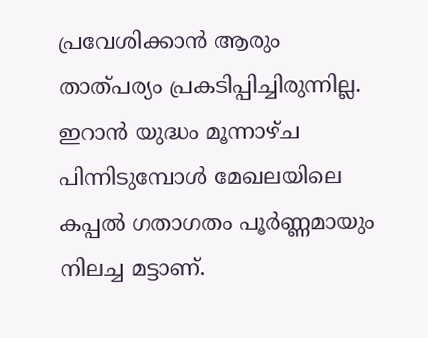പ്രവേശിക്കാൻ ആരും താത്‌പര്യം പ്രകടിപ്പിച്ചിരുന്നില്ല. ഇറാൻ യുദ്ധം മൂന്നാഴ്ച പിന്നിടുമ്പോൾ മേഖലയിലെ കപ്പൽ ഗതാഗതം പൂർണ്ണമായും നിലച്ച മട്ടാണ്.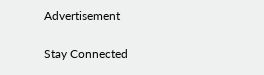Advertisement

Stay Connected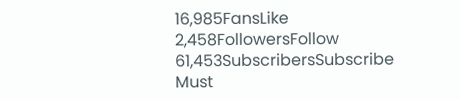16,985FansLike
2,458FollowersFollow
61,453SubscribersSubscribe
Must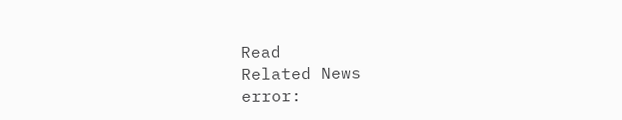Read
Related News
error: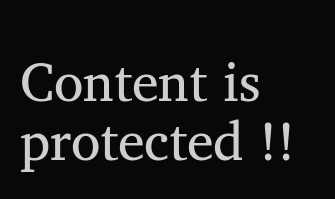Content is protected !!